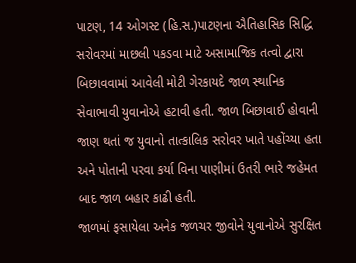પાટણ, 14 ઓગસ્ટ (હિ.સ.)પાટણના ઐતિહાસિક સિદ્ધિ સરોવરમાં માછલી પકડવા માટે અસામાજિક તત્વો દ્વારા બિછાવવામાં આવેલી મોટી ગેરકાયદે જાળ સ્થાનિક સેવાભાવી યુવાનોએ હટાવી હતી. જાળ બિછાવાઈ હોવાની જાણ થતાં જ યુવાનો તાત્કાલિક સરોવર ખાતે પહોંચ્યા હતા અને પોતાની પરવા કર્યા વિના પાણીમાં ઉતરી ભારે જહેમત બાદ જાળ બહાર કાઢી હતી.
જાળમાં ફસાયેલા અનેક જળચર જીવોને યુવાનોએ સુરક્ષિત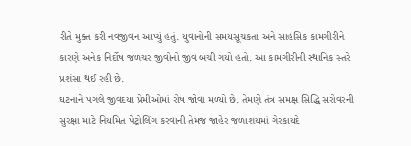રીતે મુક્ત કરી નવજીવન આપ્યું હતું. યુવાનોની સમયસૂચકતા અને સાહસિક કામગીરીને કારણે અનેક નિર્દોષ જળચર જીવોનો જીવ બચી ગયો હતો. આ કામગીરીની સ્થાનિક સ્તરે પ્રશંસા થઈ રહી છે.
ઘટનાને પગલે જીવદયા પ્રેમીઓમાં રોષ જોવા મળ્યો છે. તેમણે તંત્ર સમક્ષ સિદ્ધિ સરોવરની સુરક્ષા માટે નિયમિત પેટ્રોલિંગ કરવાની તેમજ જાહેર જળાશયમાં ગેરકાયદે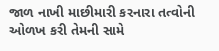જાળ નાખી માછીમારી કરનારા તત્વોની ઓળખ કરી તેમની સામે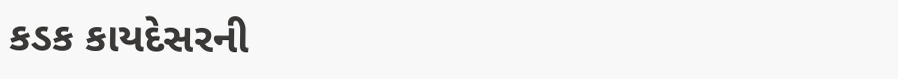કડક કાયદેસરની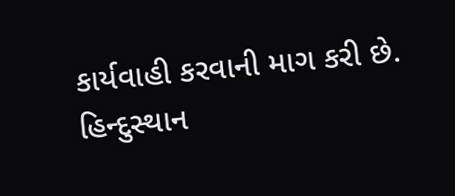કાર્યવાહી કરવાની માગ કરી છે.
હિન્દુસ્થાન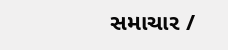સમાચાર /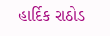હાર્દિક રાઠોડ